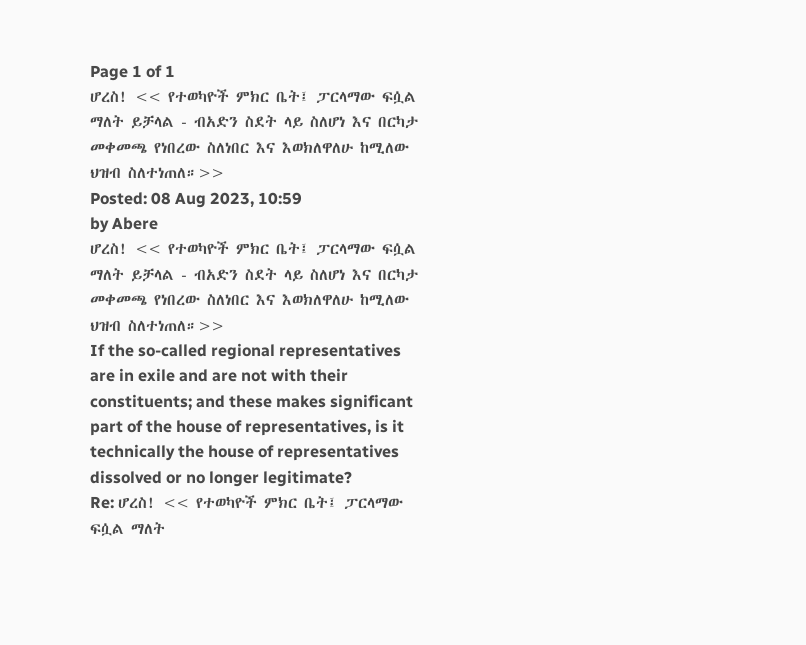Page 1 of 1
ሆረስ! << የተወካዮች ምክር ቤት፤ ፓርላማው ፍሷል ማለት ይቻላል - ብአድን ስደት ላይ ስለሆነ እና በርካታ መቀመጫ የነበረው ስለነበር እና እወክለዋለሁ ከሚለው ህዝብ ስለተነጠለ።>>
Posted: 08 Aug 2023, 10:59
by Abere
ሆረስ! << የተወካዮች ምክር ቤት፤ ፓርላማው ፍሷል ማለት ይቻላል - ብአድን ስደት ላይ ስለሆነ እና በርካታ መቀመጫ የነበረው ስለነበር እና እወክለዋለሁ ከሚለው ህዝብ ስለተነጠለ።>>
If the so-called regional representatives are in exile and are not with their constituents; and these makes significant part of the house of representatives, is it technically the house of representatives dissolved or no longer legitimate?
Re: ሆረስ! << የተወካዮች ምክር ቤት፤ ፓርላማው ፍሷል ማለት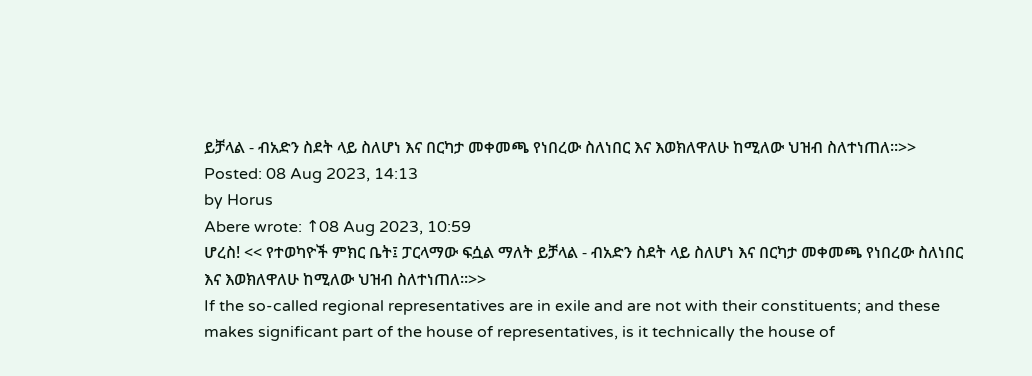ይቻላል - ብአድን ስደት ላይ ስለሆነ እና በርካታ መቀመጫ የነበረው ስለነበር እና እወክለዋለሁ ከሚለው ህዝብ ስለተነጠለ።>>
Posted: 08 Aug 2023, 14:13
by Horus
Abere wrote: ↑08 Aug 2023, 10:59
ሆረስ! << የተወካዮች ምክር ቤት፤ ፓርላማው ፍሷል ማለት ይቻላል - ብአድን ስደት ላይ ስለሆነ እና በርካታ መቀመጫ የነበረው ስለነበር እና እወክለዋለሁ ከሚለው ህዝብ ስለተነጠለ።>>
If the so-called regional representatives are in exile and are not with their constituents; and these makes significant part of the house of representatives, is it technically the house of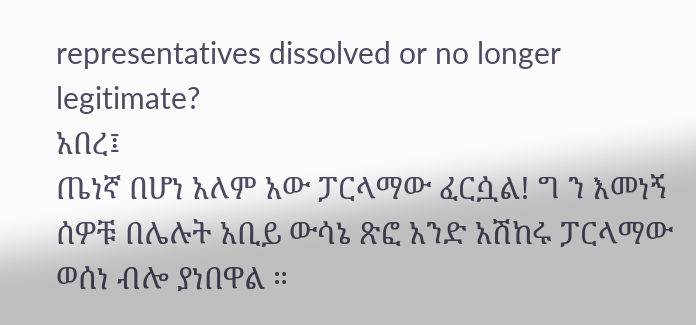representatives dissolved or no longer legitimate?
አበረ፤
ጤነኛ በሆነ አለም አው ፓርላማው ፈርሷል! ግ ን እመነኝ ሰዎቹ በሌሉት አቢይ ውሳኔ ጽፎ አንድ አሽከሩ ፓርላማው ወሰነ ብሎ ያነበዋል ።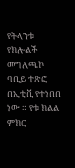የትላንቱ የክሎልች መግለጫኮ ባቢይ ተጽፎ በኢቲቪ የተነበበ ነው ። የቱ ክልል ምክር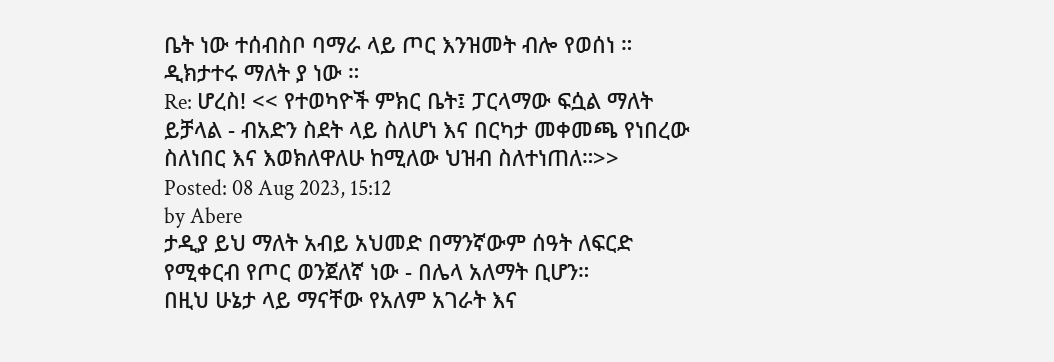ቤት ነው ተሰብስቦ ባማራ ላይ ጦር እንዝመት ብሎ የወሰነ ። ዲክታተሩ ማለት ያ ነው ።
Re: ሆረስ! << የተወካዮች ምክር ቤት፤ ፓርላማው ፍሷል ማለት ይቻላል - ብአድን ስደት ላይ ስለሆነ እና በርካታ መቀመጫ የነበረው ስለነበር እና እወክለዋለሁ ከሚለው ህዝብ ስለተነጠለ።>>
Posted: 08 Aug 2023, 15:12
by Abere
ታዲያ ይህ ማለት አብይ አህመድ በማንኛውም ሰዓት ለፍርድ የሚቀርብ የጦር ወንጀለኛ ነው - በሌላ አለማት ቢሆን።
በዚህ ሁኔታ ላይ ማናቸው የአለም አገራት እና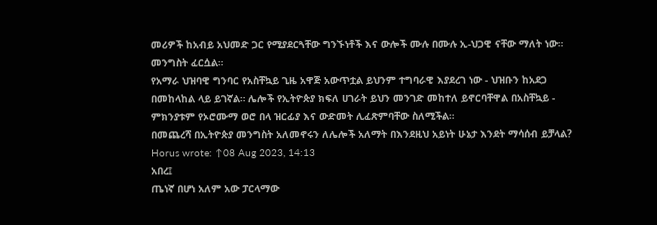መሪዎች ከአብይ አህመድ ጋር የሚያደርጓቸው ግንኙነቶች እና ውሎች ሙሉ በሙሉ ኢ-ህጋዊ ናቸው ማለት ነው። መንግስት ፈርሷል።
የአማራ ህዝባዊ ግንባር የአስቸኳይ ጊዜ አዋጅ አውጥቷል ይህንም ተግባራዊ እያደረገ ነው - ህዝቡን ከአደጋ በመከላከል ላይ ይገኛል። ሌሎች የኢትዮጵያ ክፍለ ሀገራት ይህን መንገድ መከተለ ይኖርባቸዋል በአስቸኳይ - ምክንያቱም የኦሮሙማ ወሮ በላ ዝርፊያ እና ውድመት ሊፈጽምባቸው ስለሚችል።
በመጨረሻ በኢትዮጵያ መንግስት አለመኖሩን ለሌሎች አለማት በእንደዚህ አይነት ሁኔታ እንደት ማሳሰብ ይቻላል?
Horus wrote: ↑08 Aug 2023, 14:13
አበረ፤
ጤነኛ በሆነ አለም አው ፓርላማው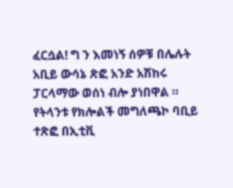ፈርሷል! ግ ን እመነኝ ሰዎቹ በሌሉት አቢይ ውሳኔ ጽፎ አንድ አሽከሩ ፓርላማው ወሰነ ብሎ ያነበዋል ። የትላንቱ የክሎልች መግለጫኮ ባቢይ ተጽፎ በኢቲቪ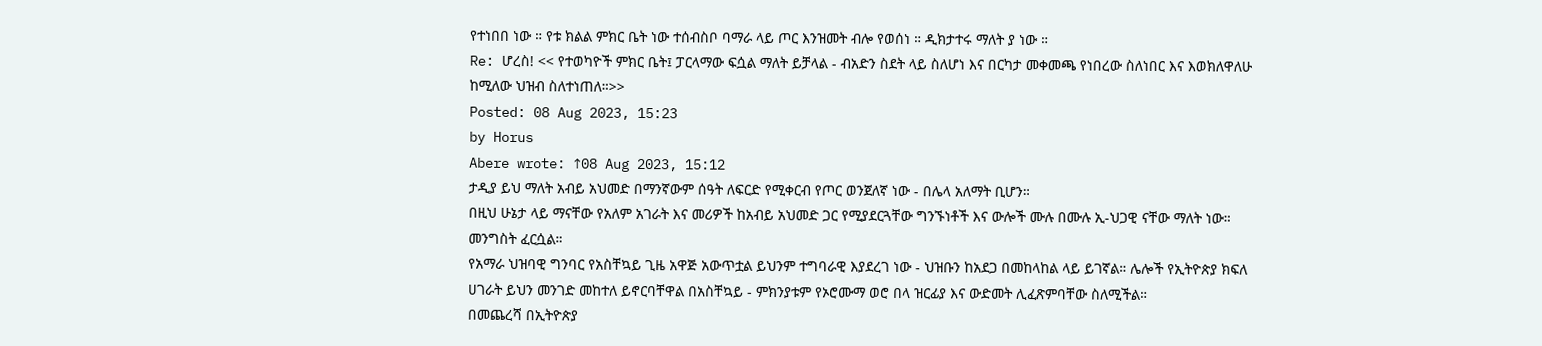የተነበበ ነው ። የቱ ክልል ምክር ቤት ነው ተሰብስቦ ባማራ ላይ ጦር እንዝመት ብሎ የወሰነ ። ዲክታተሩ ማለት ያ ነው ።
Re: ሆረስ! << የተወካዮች ምክር ቤት፤ ፓርላማው ፍሷል ማለት ይቻላል - ብአድን ስደት ላይ ስለሆነ እና በርካታ መቀመጫ የነበረው ስለነበር እና እወክለዋለሁ ከሚለው ህዝብ ስለተነጠለ።>>
Posted: 08 Aug 2023, 15:23
by Horus
Abere wrote: ↑08 Aug 2023, 15:12
ታዲያ ይህ ማለት አብይ አህመድ በማንኛውም ሰዓት ለፍርድ የሚቀርብ የጦር ወንጀለኛ ነው - በሌላ አለማት ቢሆን።
በዚህ ሁኔታ ላይ ማናቸው የአለም አገራት እና መሪዎች ከአብይ አህመድ ጋር የሚያደርጓቸው ግንኙነቶች እና ውሎች ሙሉ በሙሉ ኢ-ህጋዊ ናቸው ማለት ነው። መንግስት ፈርሷል።
የአማራ ህዝባዊ ግንባር የአስቸኳይ ጊዜ አዋጅ አውጥቷል ይህንም ተግባራዊ እያደረገ ነው - ህዝቡን ከአደጋ በመከላከል ላይ ይገኛል። ሌሎች የኢትዮጵያ ክፍለ ሀገራት ይህን መንገድ መከተለ ይኖርባቸዋል በአስቸኳይ - ምክንያቱም የኦሮሙማ ወሮ በላ ዝርፊያ እና ውድመት ሊፈጽምባቸው ስለሚችል።
በመጨረሻ በኢትዮጵያ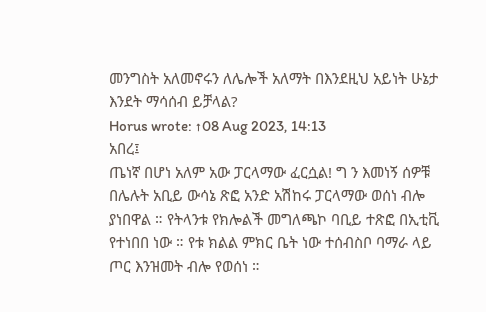መንግስት አለመኖሩን ለሌሎች አለማት በእንደዚህ አይነት ሁኔታ እንደት ማሳሰብ ይቻላል?
Horus wrote: ↑08 Aug 2023, 14:13
አበረ፤
ጤነኛ በሆነ አለም አው ፓርላማው ፈርሷል! ግ ን እመነኝ ሰዎቹ በሌሉት አቢይ ውሳኔ ጽፎ አንድ አሽከሩ ፓርላማው ወሰነ ብሎ ያነበዋል ። የትላንቱ የክሎልች መግለጫኮ ባቢይ ተጽፎ በኢቲቪ የተነበበ ነው ። የቱ ክልል ምክር ቤት ነው ተሰብስቦ ባማራ ላይ ጦር እንዝመት ብሎ የወሰነ ።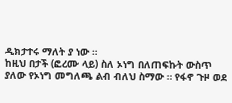ዲክታተሩ ማለት ያ ነው ።
ከዚህ በታች (ፎረሙ ላይ) ስለ ኦነግ በለጠፍኩት ውስጥ ያለው የኦነግ መግለጫ ልብ ብለህ ስማው ። የፋኖ ጉዞ ወደ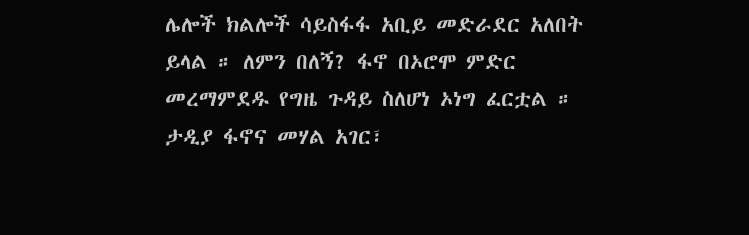ሌሎች ክልሎች ሳይስፋፋ አቢይ መድራደር አለበት ይላል ። ለምን በለኝ? ፋኖ በኦሮሞ ምድር መረማምደዱ የግዜ ጉዳይ ስለሆነ ኦነግ ፈርቷል ።
ታዲያ ፋኖና መሃል አገር፣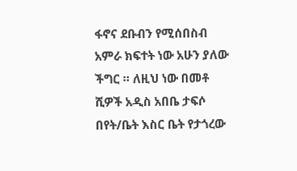ፋኖና ደቡብን የሚሰበስብ አምራ ክፍተት ነው አሁን ያለው ችግር ። ለዚህ ነው በመቶ ሺዎች አዲስ አበቤ ታፍሶ በየት/ቤት እስር ቤት የታጎረው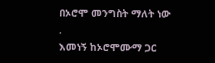በኦሮሞ መንግስት ማለት ነው .
እመነኝ ከኦሮሞሙማ ጋር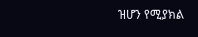ዝሆን የሚያክል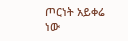ጦርነት አይቀሬ ነው